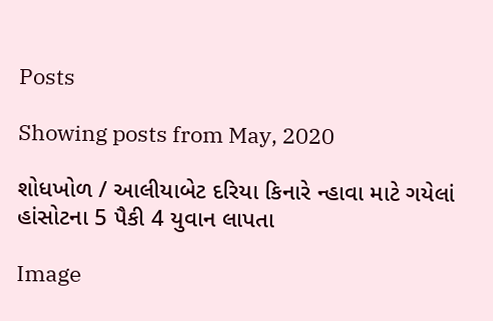Posts

Showing posts from May, 2020

શોધખોળ / આલીયાબેટ દરિયા કિનારે ન્હાવા માટે ગયેલાં હાંસોટના 5 પૈકી 4 યુવાન લાપતા

Image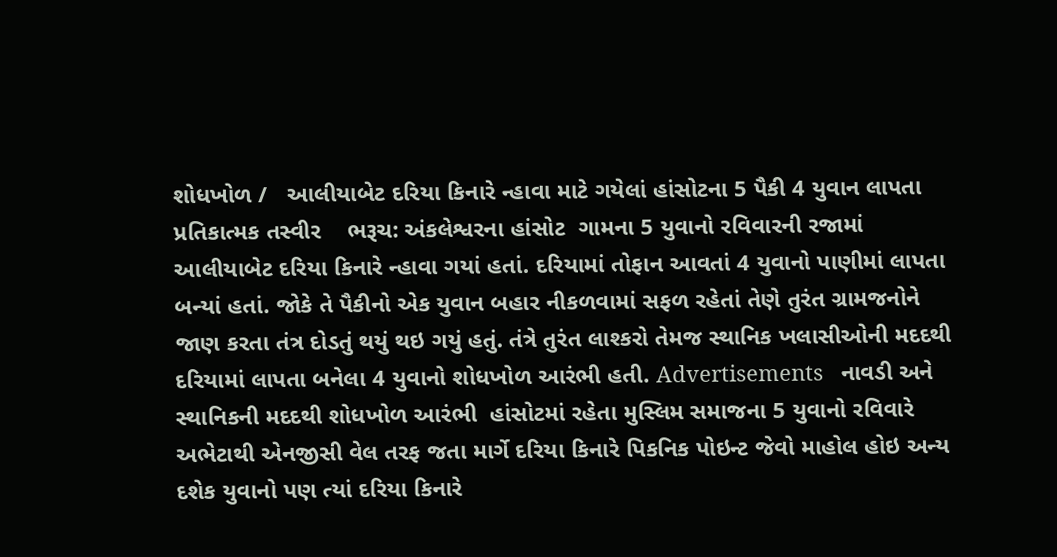શોધખોળ /   આલીયાબેટ દરિયા કિનારે ન્હાવા માટે ગયેલાં હાંસોટના 5 પૈકી 4 યુવાન લાપતા પ્રતિકાત્મક તસ્વીર    ભરૂચ: અંકલેશ્વરના હાંસોટ  ગામના 5 યુવાનો રવિવારની રજામાં આલીયાબેટ દરિયા કિનારે ન્હાવા ગયાં હતાં. દરિયામાં તોફાન આવતાં 4 યુવાનો પાણીમાં લાપતા બન્યાં હતાં. જોકે તે પૈકીનો એક યુવાન બહાર નીકળવામાં સફળ રહેતાં તેણે તુરંત ગ્રામજનોને જાણ કરતા તંત્ર દોડતું થયું થઇ ગયું હતું. તંત્રે તુરંત લાશ્કરો તેમજ સ્થાનિક ખલાસીઓની મદદથી દરિયામાં લાપતા બનેલા 4 યુવાનો શોધખોળ આરંભી હતી. Advertisements   નાવડી અને સ્થાનિકની મદદથી શોધખોળ આરંભી  હાંસોટમાં રહેતા મુસ્લિમ સમાજના 5 યુવાનો રવિવારે અભેટાથી એનજીસી વેલ તરફ જતા માર્ગે દરિયા કિનારે પિકનિક પોઇન્ટ જેવો માહોલ હોઇ અન્ય દશેક યુવાનો પણ ત્યાં દરિયા કિનારે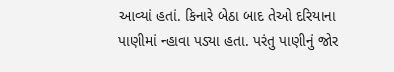આવ્યાં હતાં. કિનારે બેઠા બાદ તેઓ દરિયાના પાણીમાં ન્હાવા પડ્યા હતા. પરંતુ પાણીનું જોર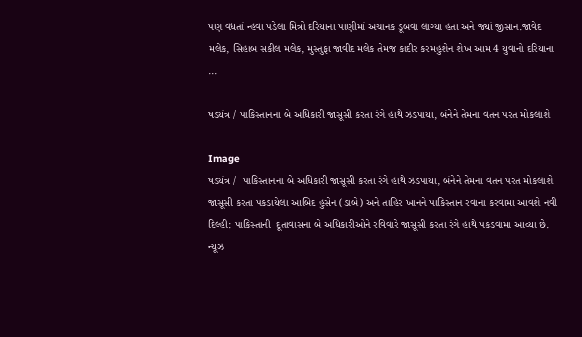પણ વધતાં ન્હવા પડેલા મિત્રો દરિયાના પાણીમાં અચાનક ડૂબવા લાગ્યા હતા અને જ્યાં જીસાન.જાવેદ મલેક, સિહાબ સકીલ મલેક, મુસ્તુફા જાવીદ મલેક તેમજ કાદીર કરમહુશેન શેખ આમ 4 યુવાનો દરિયાના ...

ષડયંત્ર / પાકિસ્તાનના બે અધિકારી જાસૂસી કરતા રંગે હાથે ઝડપાયા, બંનેને તેમના વતન પરત મોકલાશે

Image
ષડયંત્ર /  પાકિસ્તાનના બે અધિકારી જાસૂસી કરતા રંગે હાથે ઝડપાયા, બંનેને તેમના વતન પરત મોકલાશે જાસૂસી કરતા પકડાયેલા આબિદ હુસેન (ડાબે) અને તાહિર ખાનને પાકિસ્તાન રવાના કરવામા આવશે નવી દિલ્હી: પાકિસ્તાની  દૂતાવાસના બે અધિકારીઓને રવિવારે જાસૂસી કરતા રંગે હાથે પકડવામા આવ્યા છે. ન્યૂઝ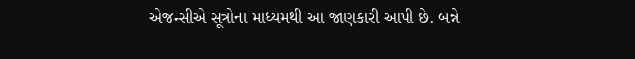એજન્સીએ સૂત્રોના માધ્યમથી આ જાણકારી આપી છે. બન્ને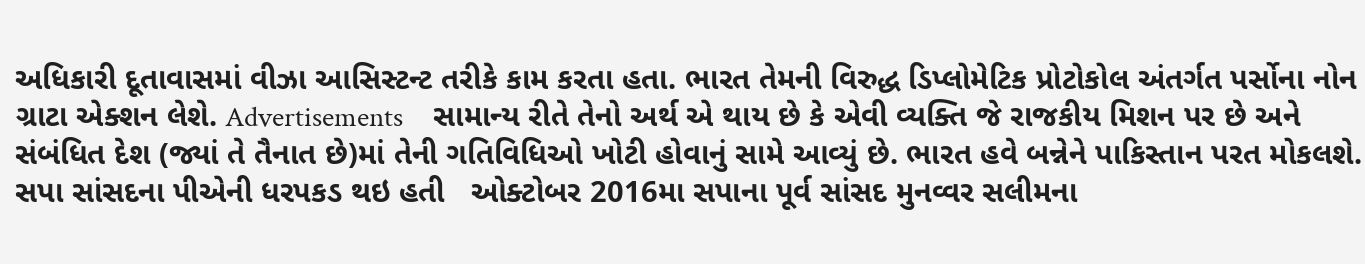અધિકારી દૂતાવાસમાં વીઝા આસિસ્ટન્ટ તરીકે કામ કરતા હતા. ભારત તેમની વિરુદ્ધ ડિપ્લોમેટિક પ્રોટોકોલ અંતર્ગત પર્સોના નોન ગ્રાટા એક્શન લેશે. Advertisements     સામાન્ય રીતે તેનો અર્થ એ થાય છે કે એવી વ્યક્તિ જે રાજકીય મિશન પર છે અને સંબંધિત દેશ (જ્યાં તે તૈનાત છે)માં તેની ગતિવિધિઓ ખોટી હોવાનું સામે આવ્યું છે. ભારત હવે બન્નેને પાકિસ્તાન પરત મોકલશે. સપા સાંસદના પીએની ધરપકડ થઇ હતી   ઓક્ટોબર 2016મા સપાના પૂર્વ સાંસદ મુનવ્વર સલીમના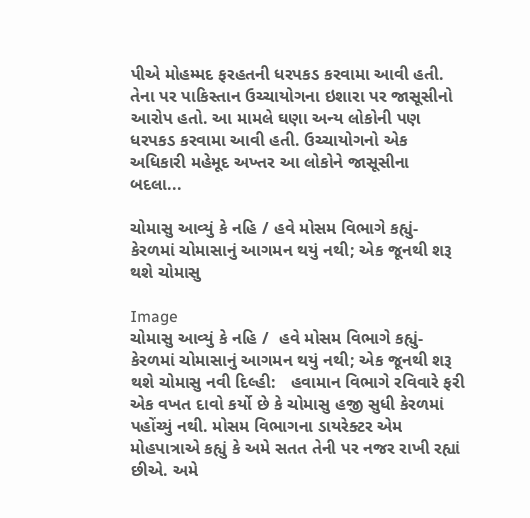પીએ મોહમ્મદ ફરહતની ધરપકડ કરવામા આવી હતી. તેના પર પાકિસ્તાન ઉચ્ચાયોગના ઇશારા પર જાસૂસીનો આરોપ હતો. આ મામલે ઘણા અન્ય લોકોની પણ ધરપકડ કરવામા આવી હતી. ઉચ્ચાયોગનો એક અધિકારી મહેમૂદ અખ્તર આ લોકોને જાસૂસીના બદલા...

ચોમાસુ આવ્યું કે નહિ / હવે મોસમ વિભાગે કહ્યું- કેરળમાં ચોમાસાનું આગમન થયું નથી; એક જૂનથી શરૂ થશે ચોમાસુ

Image
ચોમાસુ આવ્યું કે નહિ /  હવે મોસમ વિભાગે કહ્યું- કેરળમાં ચોમાસાનું આગમન થયું નથી; એક જૂનથી શરૂ થશે ચોમાસુ નવી દિલ્હી:   હવામાન વિભાગે રવિવારે ફરી એક વખત દાવો કર્યો છે કે ચોમાસુ હજી સુધી કેરળમાં પહોંચ્યું નથી. મોસમ વિભાગના ડાયરેક્ટર એમ મોહપાત્રાએ કહ્યું કે અમે સતત તેની પર નજર રાખી રહ્યાં છીએ. અમે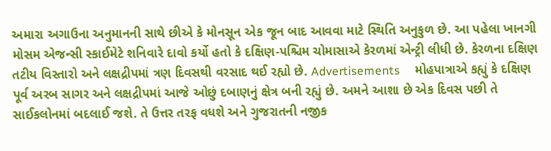અમારા અગાઉના અનુમાનની સાથે છીએ કે મોનસૂન એક જૂન બાદ આવવા માટે સ્થિતિ અનુકુળ છે. આ પહેલા ખાનગી મોસમ એજન્સી સ્કાઈમેટે શનિવારે દાવો કર્યો હતો કે દક્ષિણ-પશ્ચિમ ચોમાસાએ કેરળમાં એન્ટ્રી લીધી છે. કેરળના દક્ષિણ તટીય વિસ્તારો અને લક્ષદ્રીપમાં ત્રણ દિવસથી વરસાદ થઈ રહ્યો છે. Advertisements     મોહપાત્રાએ કહ્યું કે દક્ષિણ પૂર્વ અરબ સાગર અને લક્ષદ્રીપમાં આજે ઓછું દબાણનું ક્ષેત્ર બની રહ્યું છે. અમને આશા છે એક દિવસ પછી તે સાઈકલોનમાં બદલાઈ જશે. તે ઉત્તર તરફ વધશે અને ગુજરાતની નજીક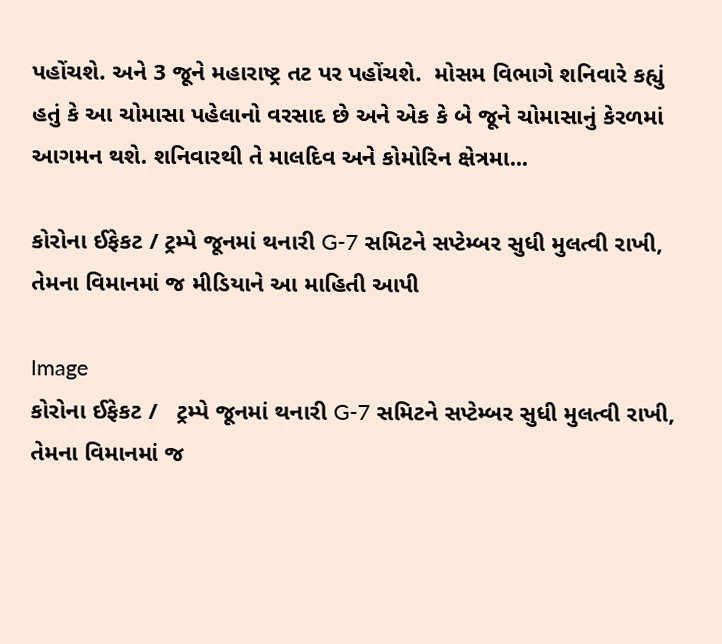પહોંચશે. અને 3 જૂને મહારાષ્ટ્ર તટ પર પહોંચશે.  મોસમ વિભાગે શનિવારે કહ્યું હતું કે આ ચોમાસા પહેલાનો વરસાદ છે અને એક કે બે જૂને ચોમાસાનું કેરળમાં આગમન થશે. શનિવારથી તે માલદિવ અને કોમોરિન ક્ષેત્રમા...

કોરોના ઈફેકટ / ટ્રમ્પે જૂનમાં થનારી G-7 સમિટને સપ્ટેમ્બર સુધી મુલત્વી રાખી, તેમના વિમાનમાં જ મીડિયાને આ માહિતી આપી

Image
કોરોના ઈફેકટ /   ટ્રમ્પે જૂનમાં થનારી G-7 સમિટને સપ્ટેમ્બર સુધી મુલત્વી રાખી, તેમના વિમાનમાં જ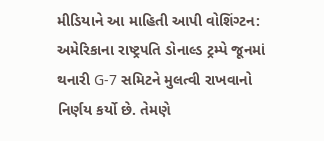મીડિયાને આ માહિતી આપી વોશિંગ્ટન:   અમેરિકાના રાષ્ટ્રપતિ ડોનાલ્ડ ટ્રમ્પે જૂનમાં થનારી G-7 સમિટને મુલત્વી રાખવાનો નિર્ણય કર્યો છે. તેમણે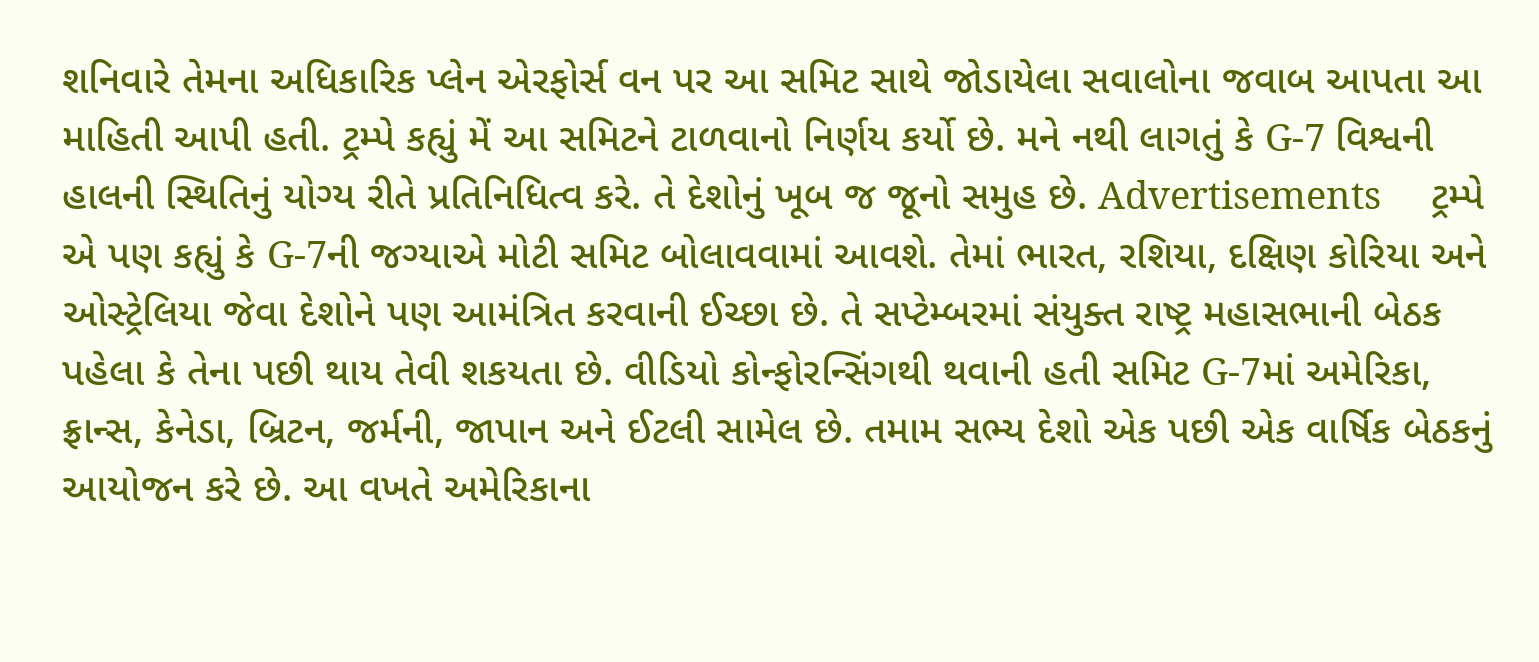શનિવારે તેમના અધિકારિક પ્લેન એરફોર્સ વન પર આ સમિટ સાથે જોડાયેલા સવાલોના જવાબ આપતા આ માહિતી આપી હતી. ટ્રમ્પે કહ્યું મેં આ સમિટને ટાળવાનો નિર્ણય કર્યો છે. મને નથી લાગતું કે G-7 વિશ્વની હાલની સ્થિતિનું યોગ્ય રીતે પ્રતિનિધિત્વ કરે. તે દેશોનું ખૂબ જ જૂનો સમુહ છે. Advertisements     ટ્રમ્પે એ પણ કહ્યું કે G-7ની જગ્યાએ મોટી સમિટ બોલાવવામાં આવશે. તેમાં ભારત, રશિયા, દક્ષિણ કોરિયા અને ઓસ્ટ્રેલિયા જેવા દેશોને પણ આમંત્રિત કરવાની ઈચ્છા છે. તે સપ્ટેમ્બરમાં સંયુક્ત રાષ્ટ્ર મહાસભાની બેઠક પહેલા કે તેના પછી થાય તેવી શકયતા છે. વીડિયો કોન્ફોરન્સિંગથી થવાની હતી સમિટ G-7માં અમેરિકા, ફ્રાન્સ, કેનેડા, બ્રિટન, જર્મની, જાપાન અને ઈટલી સામેલ છે. તમામ સભ્ય દેશો એક પછી એક વાર્ષિક બેઠકનું આયોજન કરે છે. આ વખતે અમેરિકાના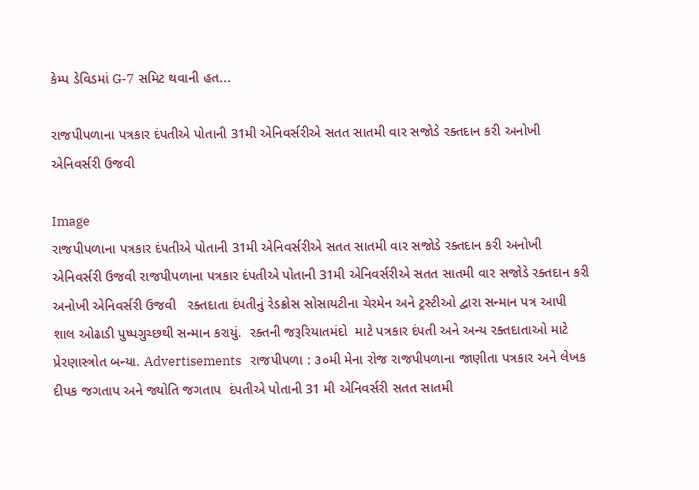કેમ્પ ડેવિડમાં G-7 સમિટ થવાની હત...

રાજપીપળાના પત્રકાર દંપતીએ પોતાની 31મી એનિવર્સરીએ સતત સાતમી વાર સજોડે રક્તદાન કરી અનોખી એનિવર્સરી ઉજવી

Image
રાજપીપળાના પત્રકાર દંપતીએ પોતાની 31મી એનિવર્સરીએ સતત સાતમી વાર સજોડે રક્તદાન કરી અનોખી એનિવર્સરી ઉજવી રાજપીપળાના પત્રકાર દંપતીએ પોતાની 31મી એનિવર્સરીએ સતત સાતમી વાર સજોડે રક્તદાન કરી અનોખી એનિવર્સરી ઉજવી   રક્તદાતા દંપતીનું રેડક્રોસ સોસાયટીના ચેરમેન અને ટ્રસ્ટીઓ દ્વારા સન્માન પત્ર આપી શાલ ઓઢાડી પુષ્પગુચ્છથી સન્માન કરાયું.  રક્તની જરૂરિયાતમંદો  માટે પત્રકાર દંપતી અને અન્ય રક્તદાતાઓ માટે પ્રેરણાસ્ત્રોત બન્યા. Advertisements   રાજપીપળા : ૩૦મી મેના રોજ રાજપીપળાના જાણીતા પત્રકાર અને લેખક દીપક જગતાપ અને જ્યોતિ જગતાપ  દંપતીએ પોતાની 31 મી એનિવર્સરી સતત સાતમી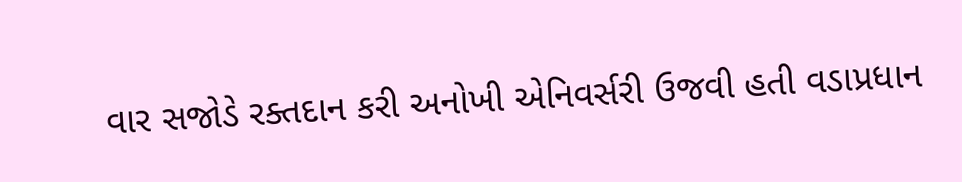વાર સજોડે રક્તદાન કરી અનોખી એનિવર્સરી ઉજવી હતી વડાપ્રધાન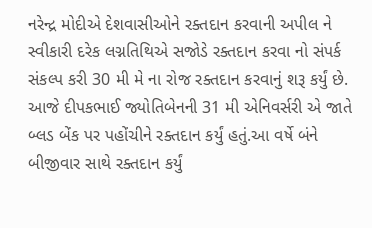નરેન્દ્ર મોદીએ દેશવાસીઓને રક્તદાન કરવાની અપીલ ને સ્વીકારી દરેક લગ્નતિથિએ સજોડે રક્તદાન કરવા નો સંપર્ક સંકલ્પ કરી 30 મી મે ના રોજ રક્તદાન કરવાનું શરૂ કર્યું છે. આજે દીપકભાઈ જ્યોતિબેનની 31 મી એનિવર્સરી એ જાતે બ્લડ બેંક પર પહોંચીને રક્તદાન કર્યું હતું.આ વર્ષે બંને બીજીવાર સાથે રક્તદાન કર્યું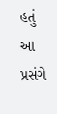હતું  આ પ્રસંગે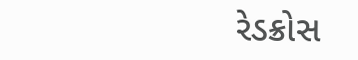રેડક્રોસ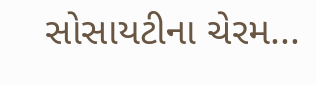સોસાયટીના ચેરમ...